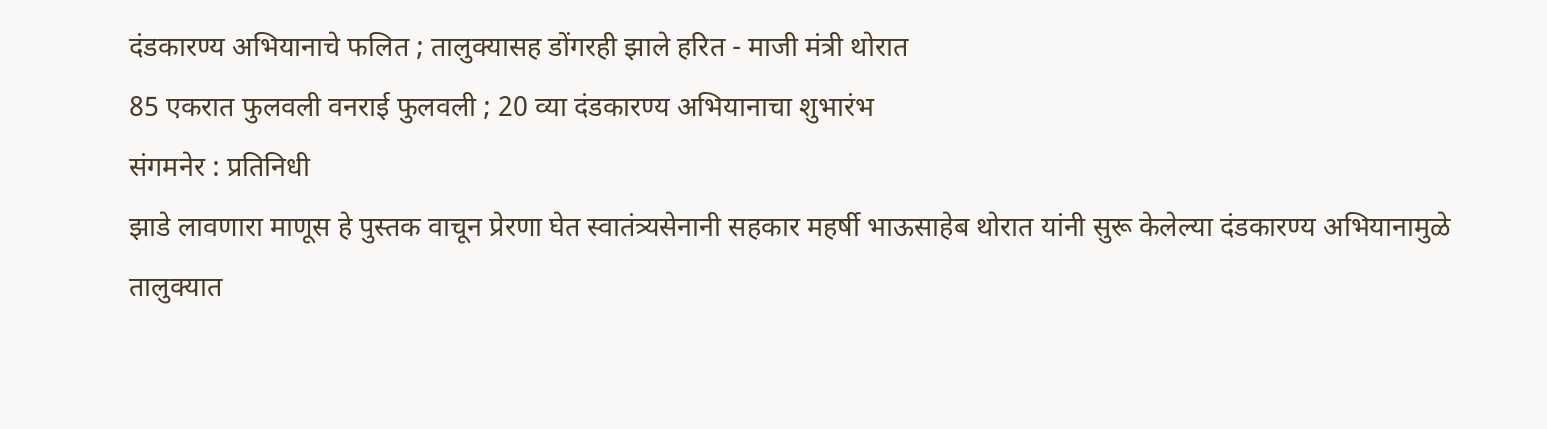दंडकारण्य अभियानाचे फलित ; तालुक्यासह डोंगरही झाले हरित - माजी मंत्री थोरात
85 एकरात फुलवली वनराई फुलवली ; 20 व्या दंडकारण्य अभियानाचा शुभारंभ
संगमनेर : प्रतिनिधी
झाडे लावणारा माणूस हे पुस्तक वाचून प्रेरणा घेत स्वातंत्र्यसेनानी सहकार महर्षी भाऊसाहेब थोरात यांनी सुरू केलेल्या दंडकारण्य अभियानामुळे तालुक्यात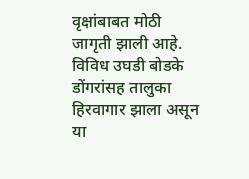वृक्षांबाबत मोठी जागृती झाली आहे. विविध उघडी बोडके डोंगरांसह तालुका हिरवागार झाला असून या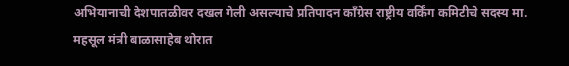अभियानाची देशपातळीवर दखल गेली असल्याचे प्रतिपादन काँग्रेस राष्ट्रीय वर्किंग कमिटीचे सदस्य मा. महसूल मंत्री बाळासाहेब थोरात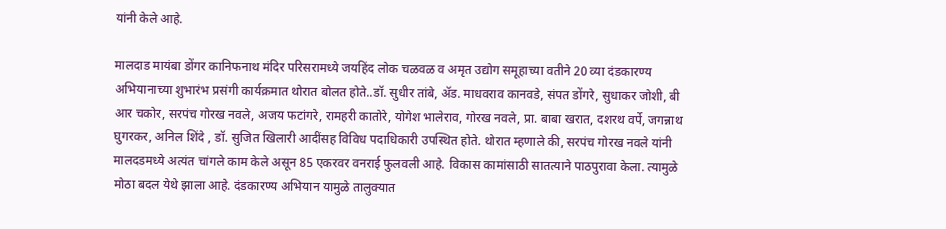यांनी केले आहे.

मालदाड मायंबा डोंगर कानिफनाथ मंदिर परिसरामध्ये जयहिंद लोक चळवळ व अमृत उद्योग समूहाच्या वतीने 20 व्या दंडकारण्य अभियानाच्या शुभारंभ प्रसंगी कार्यक्रमात थोरात बोलत होते..डॉ. सुधीर तांबे, ॲड. माधवराव कानवडे, संपत डोंगरे, सुधाकर जोशी, बी आर चकोर, सरपंच गोरख नवले, अजय फटांगरे, रामहरी कातोरे, योगेश भालेराव, गोरख नवले, प्रा. बाबा खरात, दशरथ वर्पे, जगन्नाथ घुगरकर, अनिल शिंदे , डॉ. सुजित खिलारी आदींसह विविध पदाधिकारी उपस्थित होते. थोरात म्हणाले की, सरपंच गोरख नवले यांनी मालदडमध्ये अत्यंत चांगले काम केले असून 85 एकरवर वनराई फुलवली आहे. विकास कामांसाठी सातत्याने पाठपुरावा केला. त्यामुळे मोठा बदल येथे झाला आहे. दंडकारण्य अभियान यामुळे तालुक्यात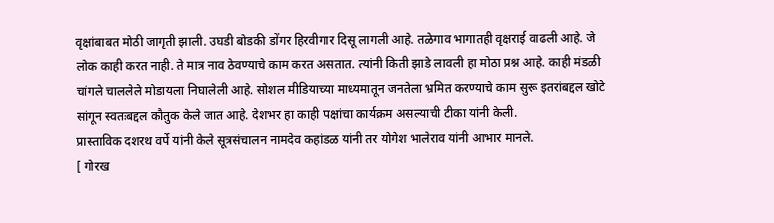वृक्षांबाबत मोठी जागृती झाली. उघडी बोडकी डोंगर हिरवीगार दिसू लागली आहे. तळेगाव भागातही वृक्षराई वाढली आहे. जे लोक काही करत नाही. ते मात्र नाव ठेवण्याचे काम करत असतात. त्यांनी किती झाडे लावली हा मोठा प्रश्न आहे. काही मंडळी चांगले चाललेले मोडायला निघालेली आहे. सोशल मीडियाच्या माध्यमातून जनतेला भ्रमित करण्याचे काम सुरू इतरांबद्दल खोटे सांगून स्वतःबद्दल कौतुक केले जात आहे. देशभर हा काही पक्षांचा कार्यक्रम असल्याची टीका यांनी केली.
प्रास्ताविक दशरथ वर्पे यांनी केले सूत्रसंचालन नामदेव कहांडळ यांनी तर योगेश भालेराव यांनी आभार मानले.
[ गोरख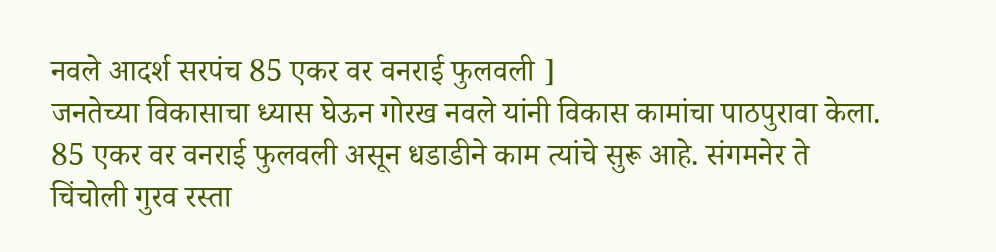नवले आदर्श सरपंच 85 एकर वर वनराई फुलवली ]
जनतेच्या विकासाचा ध्यास घेऊन गोरख नवले यांनी विकास कामांचा पाठपुरावा केला. 85 एकर वर वनराई फुलवली असून धडाडीने काम त्यांचे सुरू आहे. संगमनेर ते चिंचोली गुरव रस्ता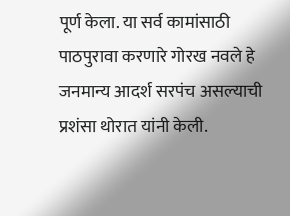पूर्ण केला. या सर्व कामांसाठी पाठपुरावा करणारे गोरख नवले हे जनमान्य आदर्श सरपंच असल्याची प्रशंसा थोरात यांनी केली.